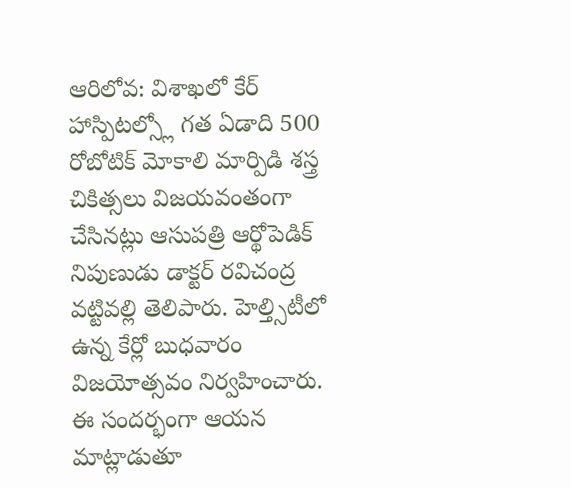ఆరిలోవ: విశాఖలో కేర్ హాస్పిటల్స్లో గత ఏడాది 500 రోబోటిక్ మోకాలి మార్పిడి శస్త్ర చికిత్సలు విజయవంతంగా చేసినట్లు ఆసుపత్రి ఆర్థోపెడిక్ నిపుణుడు డాక్టర్ రవిచంద్ర వట్టివల్లి తెలిపారు. హెల్త్సిటీలో ఉన్న కేర్లో బుధవారం విజయోత్సవం నిర్వహించారు. ఈ సందర్భంగా ఆయన మాట్లాడుతూ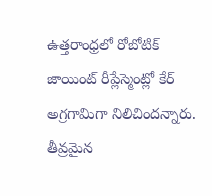ఉత్తరాంధ్రలో రోబోటిక్ జాయింట్ రీప్లేస్మెంట్లో కేర్ అగ్రగామిగా నిలిచిందన్నారు. తీవ్రమైన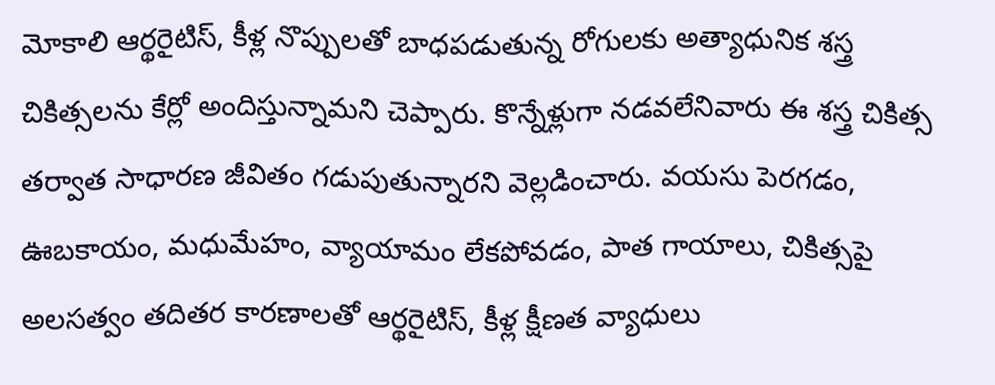మోకాలి ఆర్థరైటిస్, కీళ్ల నొప్పులతో బాధపడుతున్న రోగులకు అత్యాధునిక శస్త్ర చికిత్సలను కేర్లో అందిస్తున్నామని చెప్పారు. కొన్నేళ్లుగా నడవలేనివారు ఈ శస్త్ర చికిత్స తర్వాత సాధారణ జీవితం గడుపుతున్నారని వెల్లడించారు. వయసు పెరగడం, ఊబకాయం, మధుమేహం, వ్యాయామం లేకపోవడం, పాత గాయాలు, చికిత్సపై అలసత్వం తదితర కారణాలతో ఆర్థరైటిస్, కీళ్ల క్షీణత వ్యాధులు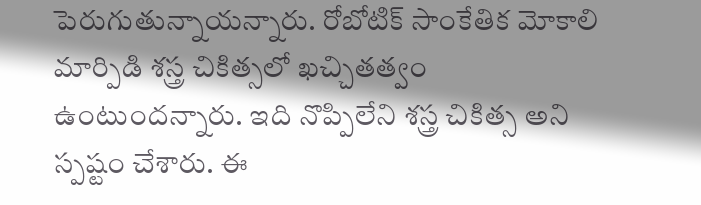పెరుగుతున్నాయన్నారు. రోబోటిక్ సాంకేతిక మోకాలి మార్పిడి శస్త్ర చికిత్సలో ఖచ్చితత్వం ఉంటుందన్నారు. ఇది నొప్పిలేని శస్త్ర చికిత్స అని స్పష్టం చేశారు. ఈ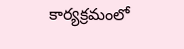కార్యక్రమంలో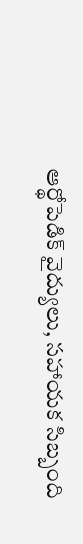ఆర్థోపెడిక్ వైద్యులు, సహాయక సిబ్బంది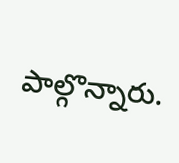పాల్గొన్నారు.